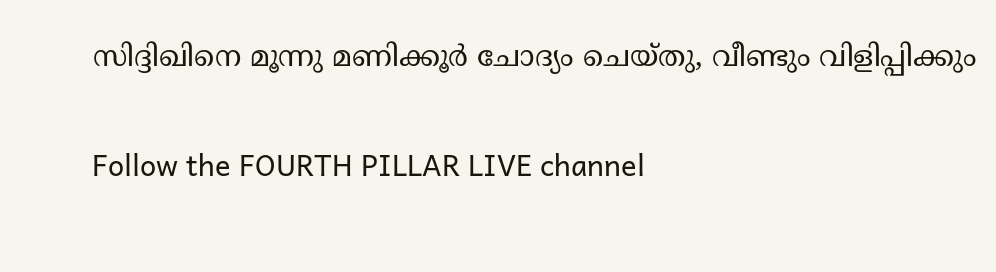സിദ്ദിഖിനെ മൂന്നു മണിക്കൂര്‍ ചോദ്യം ചെയ്തു, വീണ്ടും വിളിപ്പിക്കും

Follow the FOURTH PILLAR LIVE channel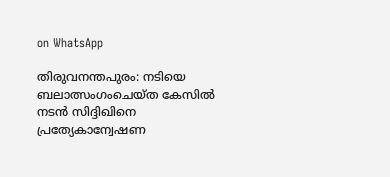on WhatsApp

തിരുവനന്തപുരം: നടിയെ ബലാത്സംഗംചെയ്ത കേസില്‍ നടന്‍ സിദ്ദിഖിനെ പ്രത്യേകാന്വേഷണ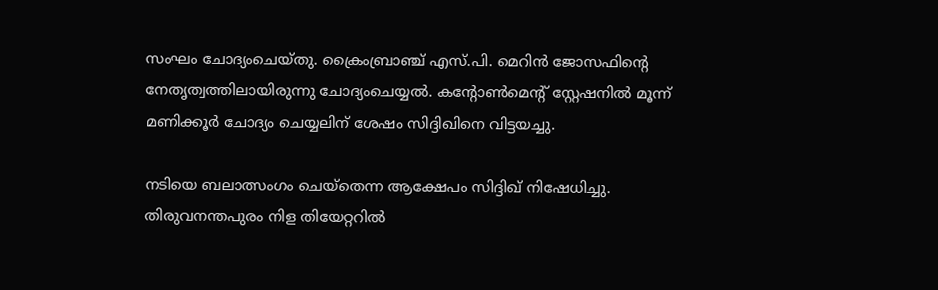സംഘം ചോദ്യംചെയ്തു. ക്രൈംബ്രാഞ്ച് എസ്.പി. മെറിന്‍ ജോസഫിന്റെ നേതൃത്വത്തിലായിരുന്നു ചോദ്യംചെയ്യല്‍. കന്റോണ്‍മെന്റ് സ്റ്റേഷനില്‍ മൂന്ന് മണിക്കൂര്‍ ചോദ്യം ചെയ്യലിന് ശേഷം സിദ്ദിഖിനെ വിട്ടയച്ചു.

നടിയെ ബലാത്സംഗം ചെയ്തെന്ന ആക്ഷേപം സിദ്ദിഖ് നിഷേധിച്ചു. തിരുവനന്തപുരം നിള തിയേറ്ററില്‍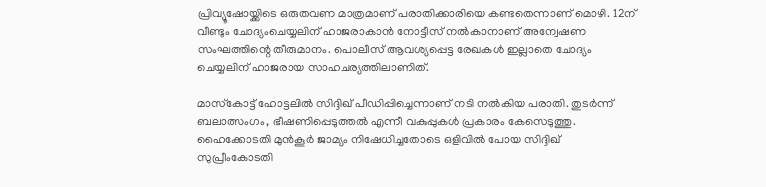പ്രിവ്യൂഷോയ്ക്കിടെ ഒരുതവണ മാത്രമാണ് പരാതിക്കാരിയെ കണ്ടതെന്നാണ് മൊഴി. 12ന് വീണ്ടും ചോദ്യംചെയ്യലിന് ഹാജരാകാന്‍ നോട്ടീസ് നല്‍കാനാണ് അന്വേഷണ സംഘത്തിന്റെ തീരുമാനം. പൊലീസ് ആവശ്യപ്പെട്ട രേഖകള്‍ ഇല്ലാതെ ചോദ്യം ചെയ്യലിന് ഹാജരായ സാഹചര്യത്തിലാണിത്.

മാസ്‌കോട്ട് ഹോട്ടലില്‍ സിദ്ദിഖ് പീഡിപ്പിച്ചെന്നാണ് നടി നല്‍കിയ പരാതി. തുടര്‍ന്ന് ബലാത്സംഗം, ഭീഷണിപ്പെടുത്തല്‍ എന്നീ വകുപ്പുകള്‍ പ്രകാരം കേസെടുത്തു. ഹൈക്കോടതി മുന്‍കൂര്‍ ജാമ്യം നിഷേധിച്ചതോടെ ഒളിവില്‍ പോയ സിദ്ദിഖ് സുപ്രീംകോടതി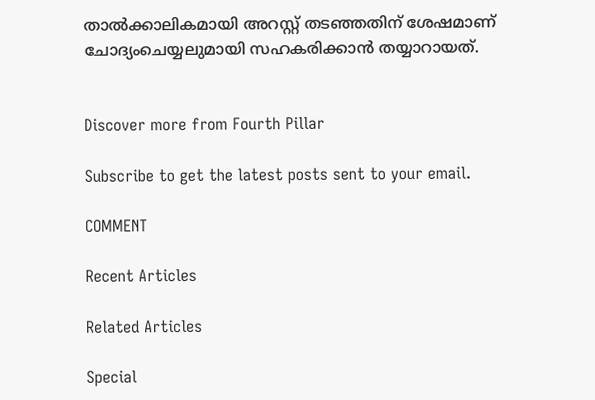താല്‍ക്കാലികമായി അറസ്റ്റ് തടഞ്ഞതിന് ശേഷമാണ് ചോദ്യംചെയ്യലുമായി സഹകരിക്കാന്‍ തയ്യാറായത്.


Discover more from Fourth Pillar

Subscribe to get the latest posts sent to your email.

COMMENT

Recent Articles

Related Articles

Special